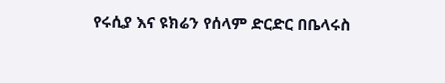የሩሲያ እና ዩክሬን የሰላም ድርድር በቤላሩስ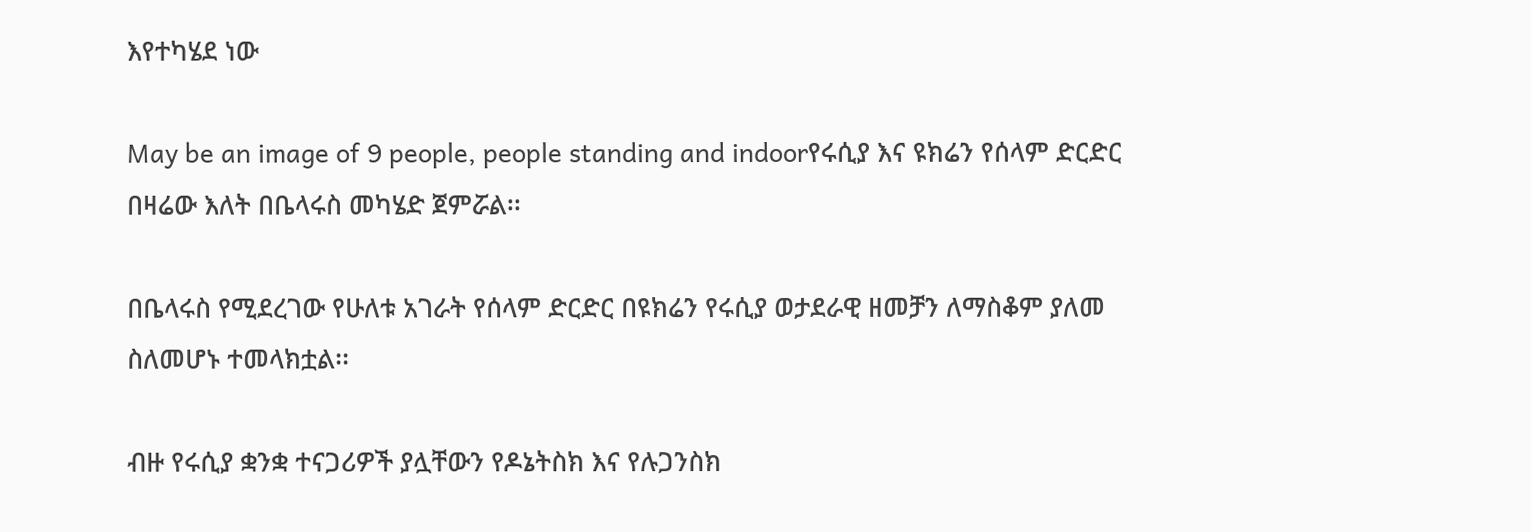እየተካሄደ ነው

May be an image of 9 people, people standing and indoorየሩሲያ እና ዩክሬን የሰላም ድርድር በዛሬው እለት በቤላሩስ መካሄድ ጀምሯል፡፡

በቤላሩስ የሚደረገው የሁለቱ አገራት የሰላም ድርድር በዩክሬን የሩሲያ ወታደራዊ ዘመቻን ለማስቆም ያለመ ስለመሆኑ ተመላክቷል፡፡

ብዙ የሩሲያ ቋንቋ ተናጋሪዎች ያሏቸውን የዶኔትስክ እና የሉጋንስክ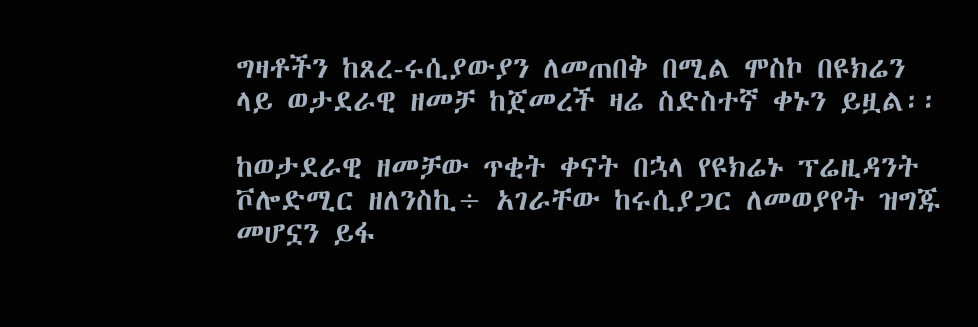ግዛቶችን ከጸረ-ሩሲያውያን ለመጠበቅ በሚል ሞስኮ በዩክሬን ላይ ወታደራዊ ዘመቻ ከጀመረች ዛሬ ስድስተኛ ቀኑን ይዟል፡፡

ከወታደራዊ ዘመቻው ጥቂት ቀናት በኋላ የዩክሬኑ ፕሬዚዳንት ቮሎድሚር ዘለንስኪ÷ አገራቸው ከሩሲያጋር ለመወያየት ዝግጁ መሆኗን ይፋ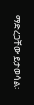ማድረጋቸው ይታወሳል፡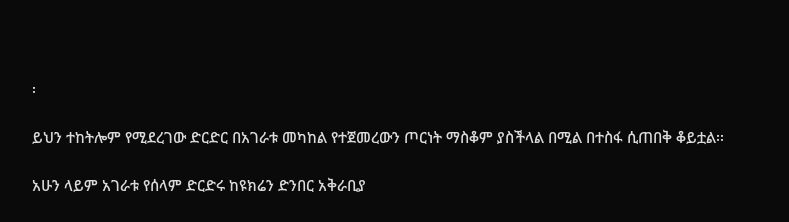፡

ይህን ተከትሎም የሚደረገው ድርድር በአገራቱ መካከል የተጀመረውን ጦርነት ማስቆም ያስችላል በሚል በተስፋ ሲጠበቅ ቆይቷል፡፡

አሁን ላይም አገራቱ የሰላም ድርድሩ ከዩክሬን ድንበር አቅራቢያ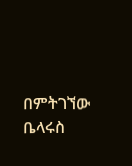በምትገኘው ቤላሩስ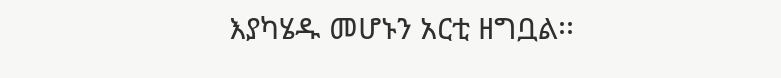እያካሄዱ መሆኑን አርቲ ዘግቧል፡፡